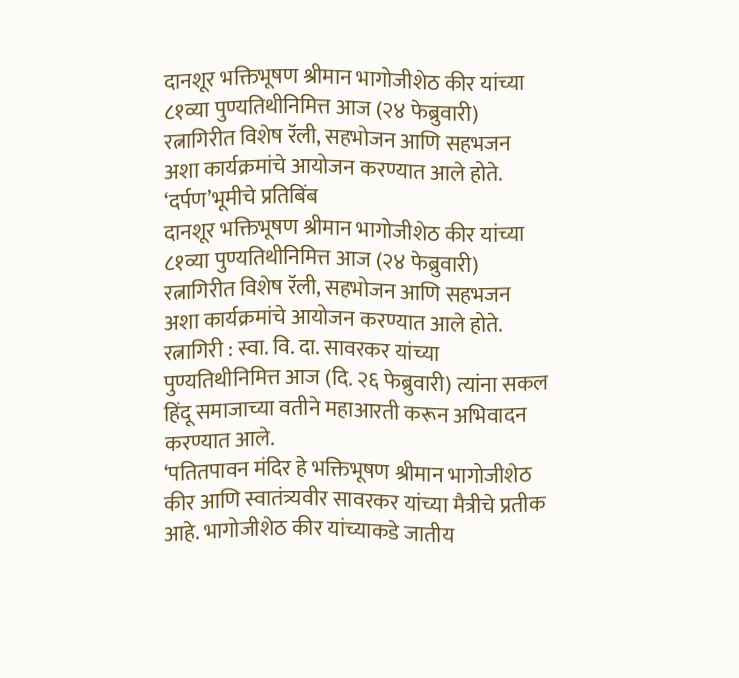दानशूर भक्तिभूषण श्रीमान भागोजीशेठ कीर यांच्या ८१व्या पुण्यतिथीनिमित्त आज (२४ फेब्रुवारी) रत्नागिरीत विशेष रॅली, सहभोजन आणि सहभजन अशा कार्यक्रमांचे आयोजन करण्यात आले होते.
‘दर्पण’भूमीचे प्रतिबिंब
दानशूर भक्तिभूषण श्रीमान भागोजीशेठ कीर यांच्या ८१व्या पुण्यतिथीनिमित्त आज (२४ फेब्रुवारी) रत्नागिरीत विशेष रॅली, सहभोजन आणि सहभजन अशा कार्यक्रमांचे आयोजन करण्यात आले होते.
रत्नागिरी : स्वा. वि. दा. सावरकर यांच्या पुण्यतिथीनिमित्त आज (दि. २६ फेब्रुवारी) त्यांना सकल हिंदू समाजाच्या वतीने महाआरती करून अभिवादन करण्यात आले.
‘पतितपावन मंदिर हे भक्तिभूषण श्रीमान भागोजीशेठ कीर आणि स्वातंत्र्यवीर सावरकर यांच्या मैत्रीचे प्रतीक आहे. भागोजीशेठ कीर यांच्याकडे जातीय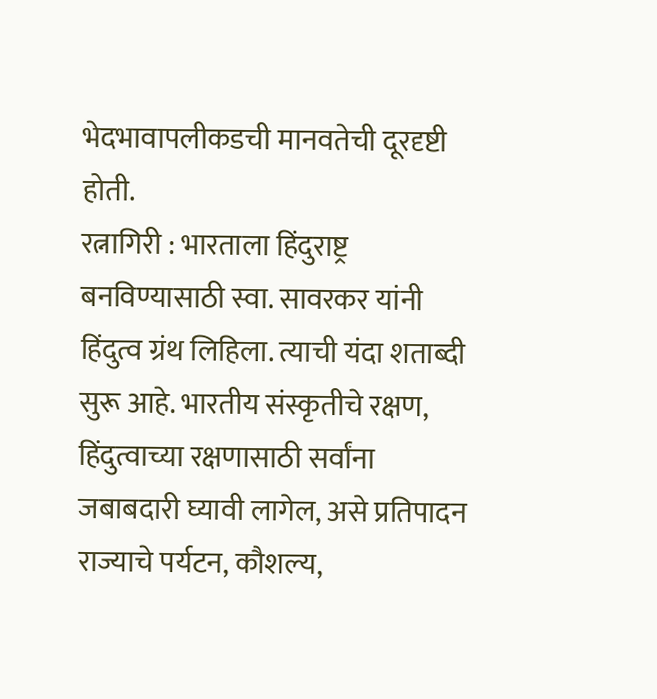भेदभावापलीकडची मानवतेची दूरदृष्टी होती.
रत्नागिरी : भारताला हिंदुराष्ट्र बनविण्यासाठी स्वा. सावरकर यांनी हिंदुत्व ग्रंथ लिहिला. त्याची यंदा शताब्दी सुरू आहे. भारतीय संस्कृतीचे रक्षण, हिंदुत्वाच्या रक्षणासाठी सर्वांना जबाबदारी घ्यावी लागेल, असे प्रतिपादन राज्याचे पर्यटन, कौशल्य,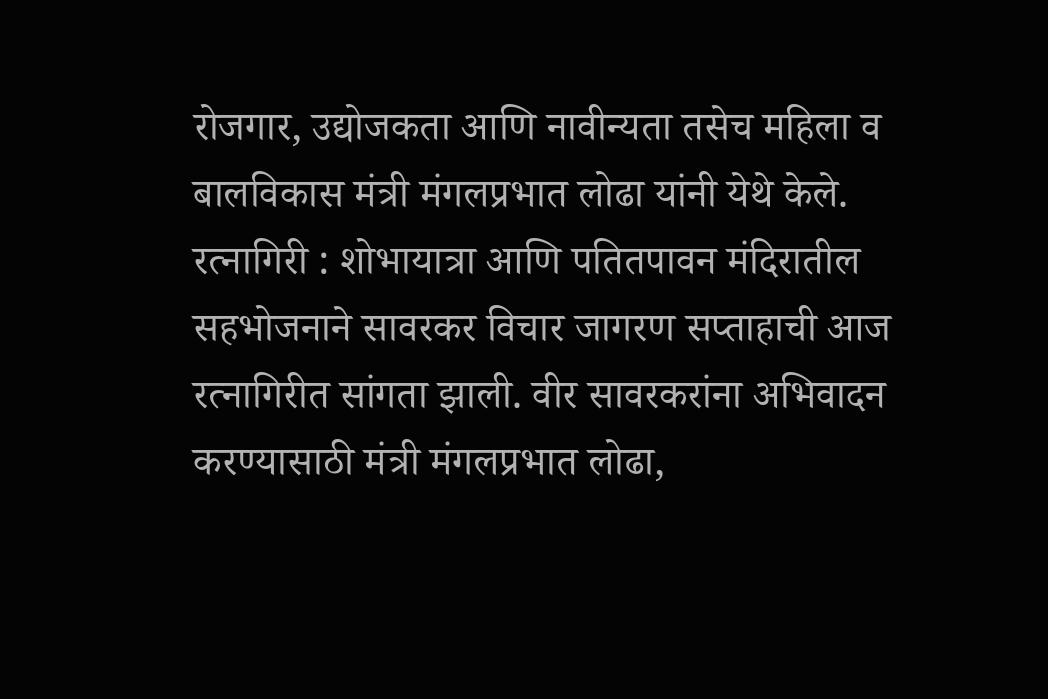रोजगार, उद्योजकता आणि नावीन्यता तसेच महिला व बालविकास मंत्री मंगलप्रभात लोढा यांनी येथे केले.
रत्नागिरी : शोभायात्रा आणि पतितपावन मंदिरातील सहभोजनाने सावरकर विचार जागरण सप्ताहाची आज रत्नागिरीत सांगता झाली. वीर सावरकरांना अभिवादन करण्यासाठी मंत्री मंगलप्रभात लोढा,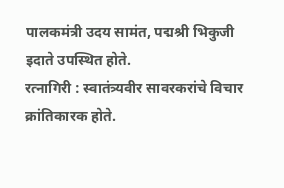पालकमंत्री उदय सामंत, पद्मश्री भिकुजी इदाते उपस्थित होते.
रत्नागिरी : स्वातंत्र्यवीर सावरकरांचे विचार क्रांतिकारक होते.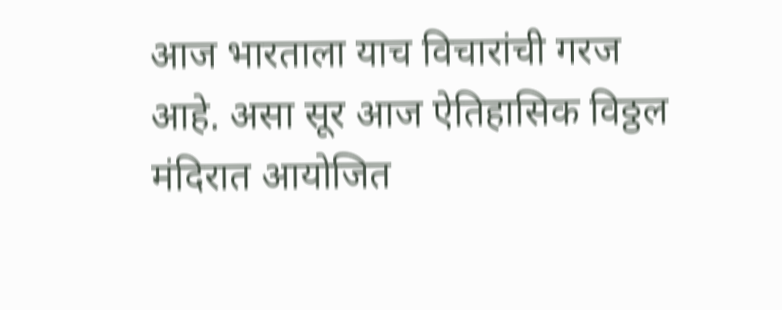आज भारताला याच विचारांची गरज आहे. असा सूर आज ऐतिहासिक विठ्ठल मंदिरात आयोजित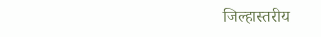जिल्हास्तरीय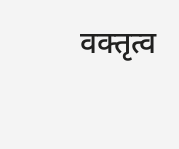वक्तृत्व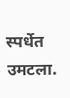स्पर्धेत उमटला.